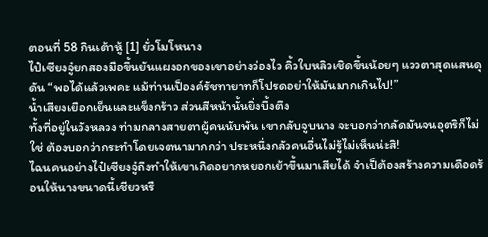ตอนที่ 58 กินเต้าหู้ [1] ยั่วโมโหนาง
ไป๋เซียงจู๋ยกสองมือขึ้นยันแผงอกของเขาอย่างว่องไว คิ้วใบหลิวเชิดขึ้นน้อยๆ แววตาสุดแสนดุดัน “พอได้แล้วเพคะ แม้ท่านเป็องค์รัชทายาทก็โปรดอย่าให้มันมากเกินไป!”
น้ำเสียงเยือกเย็นและแข็งกร้าว ส่วนสีหน้านั้นยิ่งบึ้งตึง
ทั้งที่อยู่ในวังหลวง ท่ามกลางสายตาผู้คนนับพัน เขากลับจูบนาง จะบอกว่ากลัดมันจนอุตริก็ไม่ใช่ ต้องบอกว่ากระทำโดยเจตนามากกว่า ประหนึ่งกลัวคนอื่นไม่รู้ไม่เห็นน่ะสิ!
ไฉนคนอย่างไป๋เซียงจู๋ถึงทำให้เขาเกิดอยากหยอกเย้าขึ้นมาเสียได้ จำเป็ต้องสร้างความเดือดร้อนให้นางขนาดนี้เชียวหรื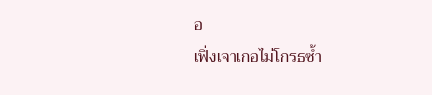อ
เฟิ่งเจาเกอไม่โกรธซ้ำ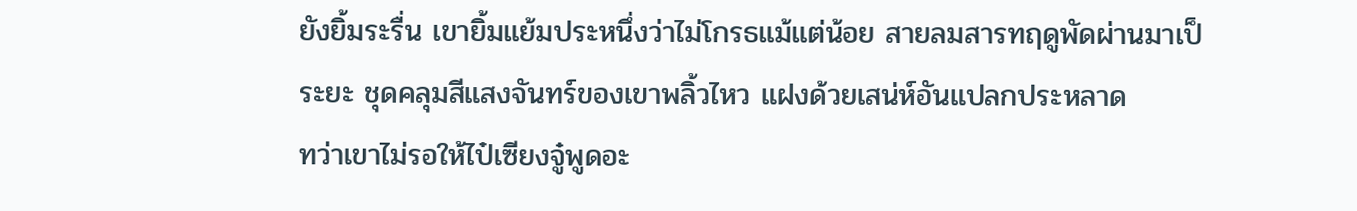ยังยิ้มระรื่น เขายิ้มแย้มประหนึ่งว่าไม่โกรธแม้แต่น้อย สายลมสารทฤดูพัดผ่านมาเป็ระยะ ชุดคลุมสีแสงจันทร์ของเขาพลิ้วไหว แฝงด้วยเสน่ห์อันแปลกประหลาด
ทว่าเขาไม่รอให้ไป๋เซียงจู๋พูดอะ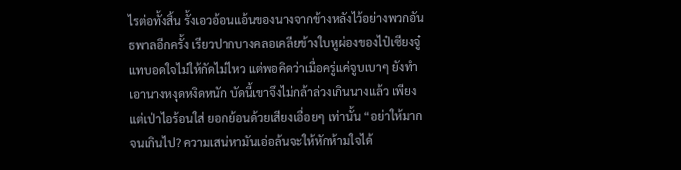ไรต่อทั้งสิ้น รั้งเอวอ้อนแอ้นของนางจากข้างหลังไว้อย่างพวกอันธพาลอีกครั้ง เรียวปากบางคลอเคลียข้างใบหูผ่องของไป๋เซียงจู๋ แทบอดใจไม่ให้กัดไม่ไหว แต่พอคิดว่าเมื่อครู่แค่จูบเบาๆ ยังทำเอานางหงุดหงิดหนัก บัดนี้เขาจึงไม่กล้าล่วงเกินนางแล้ว เพียงแต่เป่าไอร้อนใส่ ยอกย้อนด้วยเสียงเอื่อยๆ เท่านั้น “อย่าให้มากจนเกินไป? ความเสน่หามันเอ่อล้นจะให้หักห้ามใจได้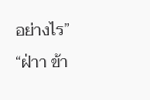อย่างไร”
“ฝ่าา ข้า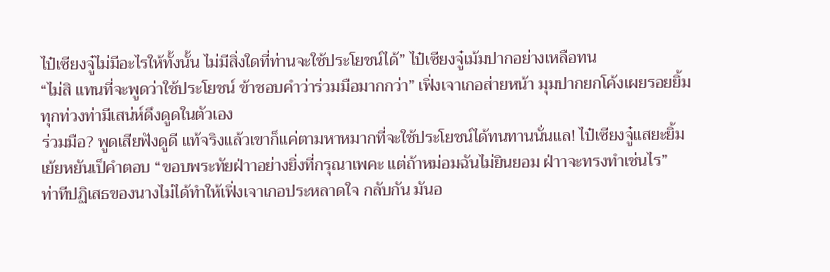ไป๋เซียงจู๋ไม่มีอะไรให้ทั้งนั้น ไม่มีสิ่งใดที่ท่านจะใช้ประโยชน์ได้” ไป๋เซียงจู๋เม้มปากอย่างเหลือทน
“ไม่สิ แทนที่จะพูดว่าใช้ประโยชน์ ข้าชอบคำว่าร่วมมือมากกว่า” เฟิ่งเจาเกอส่ายหน้า มุมปากยกโค้งเผยรอยยิ้ม ทุกท่วงท่ามีเสน่ห์ดึงดูดในตัวเอง
ร่วมมือ? พูดเสียฟังดูดี แท้จริงแล้วเขาก็แค่ตามหาหมากที่จะใช้ประโยชน์ได้ทนทานนั่นแล! ไป๋เซียงจู๋แสยะยิ้มเย้ยหยันเป็คำตอบ “ขอบพระทัยฝ่าาอย่างยิ่งที่กรุณาเพคะ แต่ถ้าหม่อมฉันไม่ยินยอม ฝ่าาจะทรงทำเช่นไร”
ท่าทีปฏิเสธของนางไม่ได้ทำให้เฟิ่งเจาเกอประหลาดใจ กลับกัน มันอ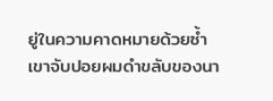ยู่ในความคาดหมายด้วยซ้ำ เขาจับปอยผมดำขลับของนา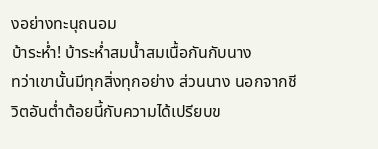งอย่างทะนุถนอม
บ้าระห่ำ! บ้าระห่ำสมน้ำสมเนื้อกันกับนาง
ทว่าเขานั้นมีทุกสิ่งทุกอย่าง ส่วนนาง นอกจากชีวิตอันต่ำต้อยนี้กับความได้เปรียบข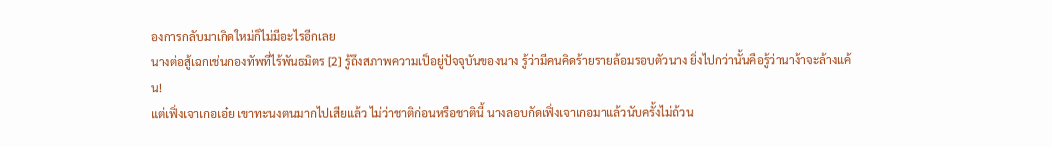องการกลับมาเกิดใหม่ก็ไม่มีอะไรอีกเลย
นางต่อสู้เฉกเช่นกองทัพที่ไร้พันธมิตร [2] รู้ถึงสภาพความเป็อยู่ปัจจุบันของนาง รู้ว่ามีคนคิดร้ายรายล้อมรอบตัวนาง ยิ่งไปกว่านั้นคือรู้ว่านาง้าจะล้างแค้น!
แต่เฟิ่งเจาเกอเอ๋ย เขาทะนงตนมากไปเสียแล้ว ไม่ว่าชาติก่อนหรือชาตินี้ นางลอบกัดเฟิ่งเจาเกอมาแล้วนับครั้งไม่ถ้วน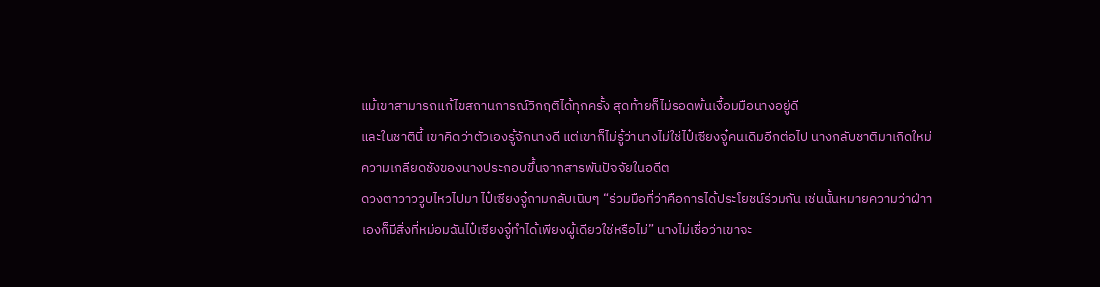แม้เขาสามารถแก้ไขสถานการณ์วิกฤติได้ทุกครั้ง สุดท้ายก็ไม่รอดพ้นเงื้อมมือนางอยู่ดี
และในชาตินี้ เขาคิดว่าตัวเองรู้จักนางดี แต่เขาก็ไม่รู้ว่านางไม่ใช่ไป๋เซียงจู๋คนเดิมอีกต่อไป นางกลับชาติมาเกิดใหม่ ความเกลียดชังของนางประกอบขึ้นจากสารพันปัจจัยในอดีต
ดวงตาวาววูบไหวไปมา ไป๋เซียงจู๋ถามกลับเนิบๆ “ร่วมมือที่ว่าคือการได้ประโยชน์ร่วมกัน เช่นนั้นหมายความว่าฝ่าาเองก็มีสิ่งที่หม่อมฉันไป๋เซียงจู๋ทำได้เพียงผู้เดียวใช่หรือไม่” นางไม่เชื่อว่าเขาจะ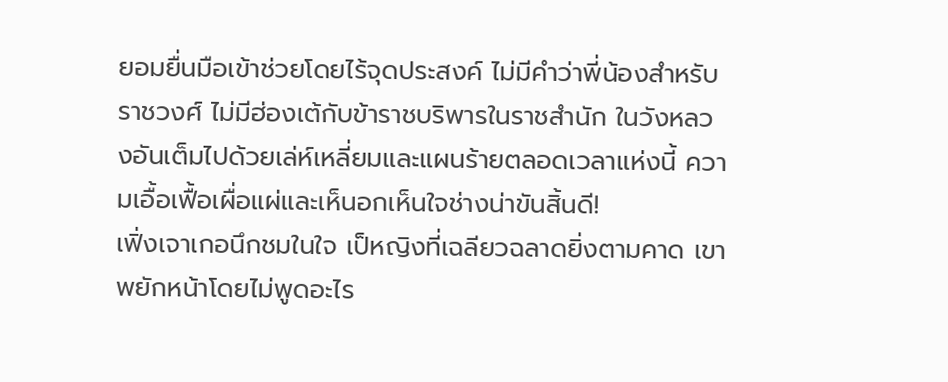ยอมยื่นมือเข้าช่วยโดยไร้จุดประสงค์ ไม่มีคำว่าพี่น้องสำหรับราชวงศ์ ไม่มีฮ่องเต้กับข้าราชบริพารในราชสำนัก ในวังหลวงอันเต็มไปด้วยเล่ห์เหลี่ยมและแผนร้ายตลอดเวลาแห่งนี้ ความเอื้อเฟื้อเผื่อแผ่และเห็นอกเห็นใจช่างน่าขันสิ้นดี!
เฟิ่งเจาเกอนึกชมในใจ เป็หญิงที่เฉลียวฉลาดยิ่งตามคาด เขาพยักหน้าโดยไม่พูดอะไร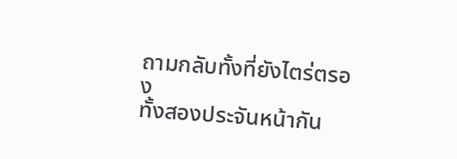ถามกลับทั้งที่ยังไตร่ตรอง
ทั้งสองประจันหน้ากัน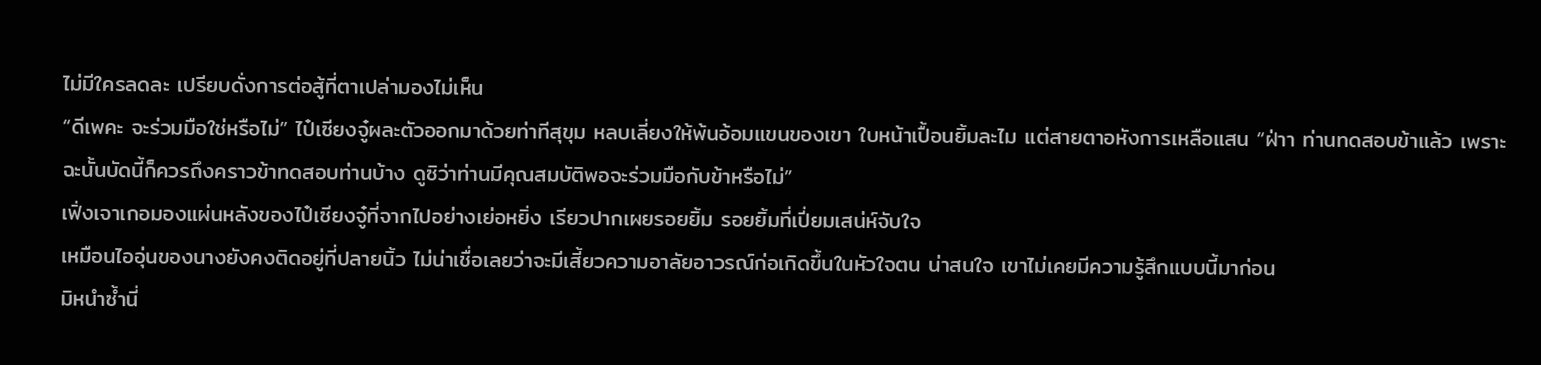ไม่มีใครลดละ เปรียบดั่งการต่อสู้ที่ตาเปล่ามองไม่เห็น
“ดีเพคะ จะร่วมมือใช่หรือไม่” ไป๋เซียงจู๋ผละตัวออกมาด้วยท่าทีสุขุม หลบเลี่ยงให้พ้นอ้อมแขนของเขา ใบหน้าเปื้อนยิ้มละไม แต่สายตาอหังการเหลือแสน “ฝ่าา ท่านทดสอบข้าแล้ว เพราะฉะนั้นบัดนี้ก็ควรถึงคราวข้าทดสอบท่านบ้าง ดูซิว่าท่านมีคุณสมบัติพอจะร่วมมือกับข้าหรือไม่”
เฟิ่งเจาเกอมองแผ่นหลังของไป๋เซียงจู๋ที่จากไปอย่างเย่อหยิ่ง เรียวปากเผยรอยยิ้ม รอยยิ้มที่เปี่ยมเสน่ห์จับใจ
เหมือนไออุ่นของนางยังคงติดอยู่ที่ปลายนิ้ว ไม่น่าเชื่อเลยว่าจะมีเสี้ยวความอาลัยอาวรณ์ก่อเกิดขึ้นในหัวใจตน น่าสนใจ เขาไม่เคยมีความรู้สึกแบบนี้มาก่อน
มิหนำซ้ำนี่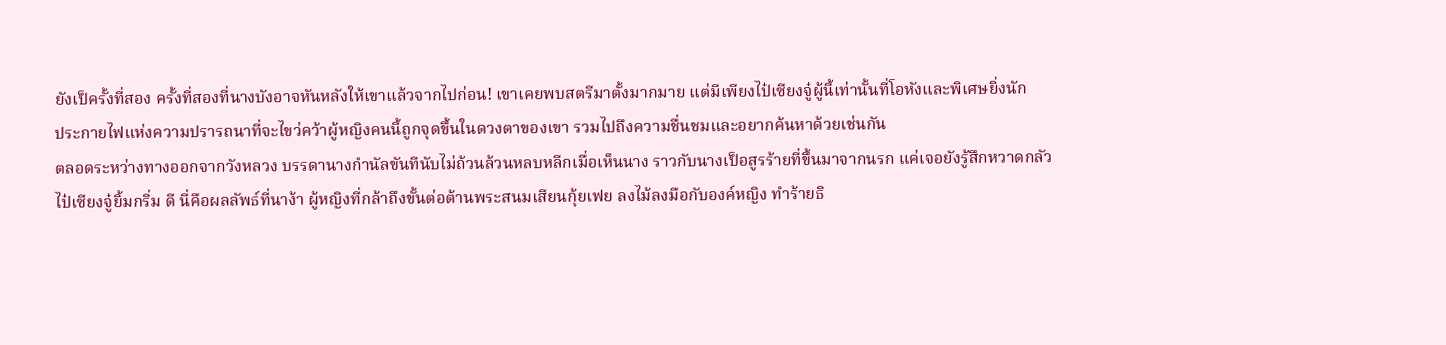ยังเป็ครั้งที่สอง ครั้งที่สองที่นางบังอาจหันหลังให้เขาแล้วจากไปก่อน! เขาเคยพบสตรีมาตั้งมากมาย แต่มีเพียงไป๋เซียงจู๋ผู้นี้เท่านั้นที่โอหังและพิเศษยิ่งนัก
ประกายไฟแห่งความปรารถนาที่จะไขว่คว้าผู้หญิงคนนี้ถูกจุดขึ้นในดวงตาของเขา รวมไปถึงความชื่นชมและอยากค้นหาด้วยเช่นกัน
ตลอดระหว่างทางออกจากวังหลวง บรรดานางกำนัลขันทีนับไม่ถ้วนล้วนหลบหลีกเมื่อเห็นนาง ราวกับนางเป็อสูรร้ายที่ขึ้นมาจากนรก แค่เจอยังรู้สึกหวาดกลัว
ไป๋เซียงจู๋ยิ้มกริ่ม ดี นี่คือผลลัพธ์ที่นาง้า ผู้หญิงที่กล้าถึงขั้นต่อต้านพระสนมเสียนกุ้ยเฟย ลงไม้ลงมือกับองค์หญิง ทำร้ายธิ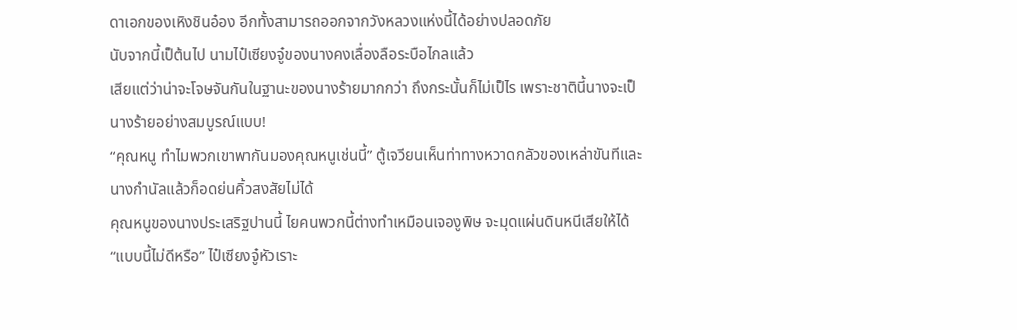ดาเอกของเหิงชินอ๋อง อีกทั้งสามารถออกจากวังหลวงแห่งนี้ได้อย่างปลอดภัย
นับจากนี้เป็ต้นไป นามไป๋เซียงจู๋ของนางคงเลื่องลือระบือไกลแล้ว
เสียแต่ว่าน่าจะโจษจันกันในฐานะของนางร้ายมากกว่า ถึงกระนั้นก็ไม่เป็ไร เพราะชาตินี้นางจะเป็นางร้ายอย่างสมบูรณ์แบบ!
“คุณหนู ทำไมพวกเขาพากันมองคุณหนูเช่นนี้” ตู้เจวียนเห็นท่าทางหวาดกลัวของเหล่าขันทีและนางกำนัลแล้วก็อดย่นคิ้วสงสัยไม่ได้
คุณหนูของนางประเสริฐปานนี้ ไยคนพวกนี้ต่างทำเหมือนเจองูพิษ จะมุดแผ่นดินหนีเสียให้ได้
“แบบนี้ไม่ดีหรือ” ไป๋เซียงจู๋หัวเราะ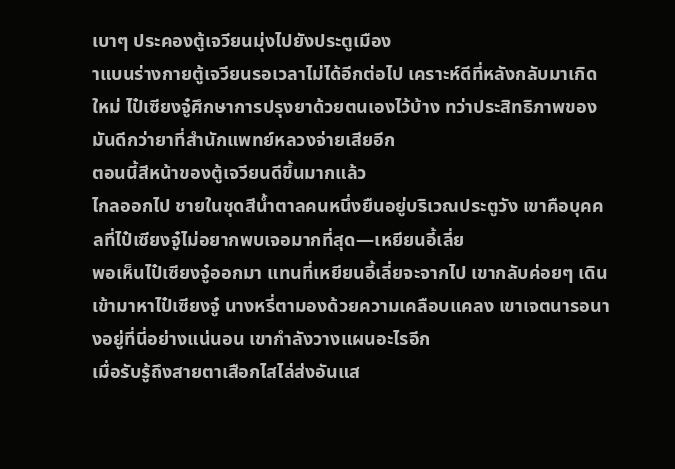เบาๆ ประคองตู้เจวียนมุ่งไปยังประตูเมือง
าแบนร่างกายตู้เจวียนรอเวลาไม่ได้อีกต่อไป เคราะห์ดีที่หลังกลับมาเกิดใหม่ ไป๋เซียงจู๋ศึกษาการปรุงยาด้วยตนเองไว้บ้าง ทว่าประสิทธิภาพของมันดีกว่ายาที่สำนักแพทย์หลวงจ่ายเสียอีก
ตอนนี้สีหน้าของตู้เจวียนดีขึ้นมากแล้ว
ไกลออกไป ชายในชุดสีน้ำตาลคนหนึ่งยืนอยู่บริเวณประตูวัง เขาคือบุคคลที่ไป๋เซียงจู๋ไม่อยากพบเจอมากที่สุด—เหยียนอี้เลี่ย
พอเห็นไป๋เซียงจู๋ออกมา แทนที่เหยียนอี้เลี่ยจะจากไป เขากลับค่อยๆ เดินเข้ามาหาไป๋เซียงจู๋ นางหรี่ตามองด้วยความเคลือบแคลง เขาเจตนารอนางอยู่ที่นี่อย่างแน่นอน เขากำลังวางแผนอะไรอีก
เมื่อรับรู้ถึงสายตาเสือกไสไล่ส่งอันแส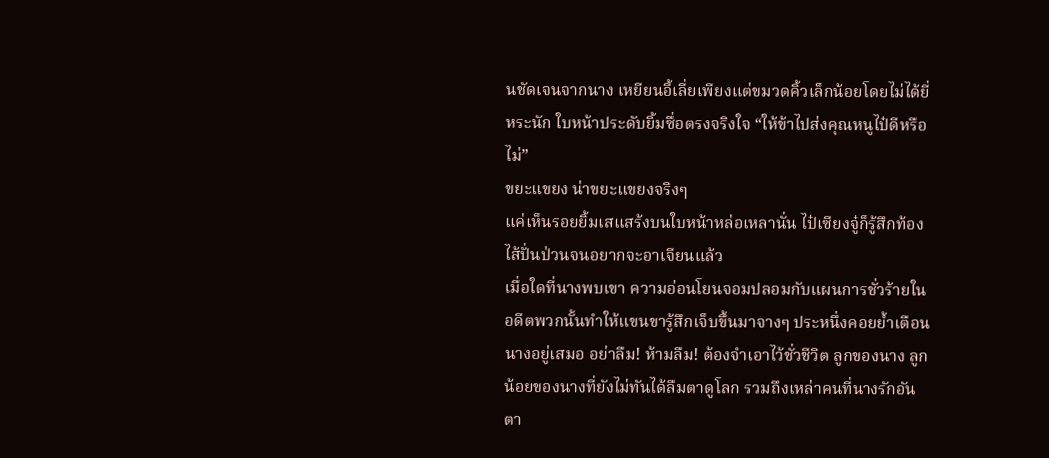นชัดเจนจากนาง เหยียนอี้เลี่ยเพียงแต่ขมวดคิ้วเล็กน้อยโดยไม่ได้ยี่หระนัก ใบหน้าประดับยิ้มซื่อตรงจริงใจ “ให้ข้าไปส่งคุณหนูไป๋ดีหรือไม่”
ขยะแขยง น่าขยะแขยงจริงๆ
แค่เห็นรอยยิ้มเสแสร้งบนใบหน้าหล่อเหลานั่น ไป๋เซียงจู๋ก็รู้สึกท้องไส้ปั่นป่วนจนอยากจะอาเจียนแล้ว
เมื่อใดที่นางพบเขา ความอ่อนโยนจอมปลอมกับแผนการชั่วร้ายในอดีตพวกนั้นทำให้แขนขารู้สึกเจ็บขึ้นมาจางๆ ประหนึ่งคอยย้ำเตือนนางอยู่เสมอ อย่าลืม! ห้ามลืม! ต้องจำเอาไว้ชั่วชีวิต ลูกของนาง ลูกน้อยของนางที่ยังไม่ทันได้ลืมตาดูโลก รวมถึงเหล่าคนที่นางรักอันตา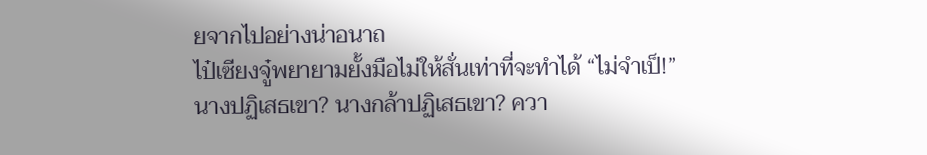ยจากไปอย่างน่าอนาถ
ไป๋เซียงจู๋พยายามยั้งมือไม่ให้สั่นเท่าที่จะทำได้ “ไม่จำเป็!”
นางปฏิเสธเขา? นางกล้าปฏิเสธเขา? ควา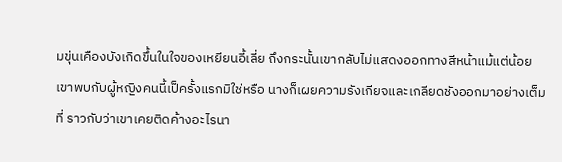มขุ่นเคืองบังเกิดขึ้นในใจของเหยียนอี้เลี่ย ถึงกระนั้นเขากลับไม่แสดงออกทางสีหน้าแม้แต่น้อย เขาพบกับผู้หญิงคนนี้เป็ครั้งแรกมิใช่หรือ นางก็เผยความรังเกียจและเกลียดชังออกมาอย่างเต็มที่ ราวกับว่าเขาเคยติดค้างอะไรนา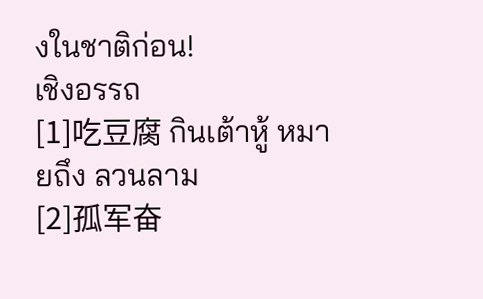งในชาติก่อน!
เชิงอรรถ
[1]吃豆腐 กินเต้าหู้ หมายถึง ลวนลาม
[2]孤军奋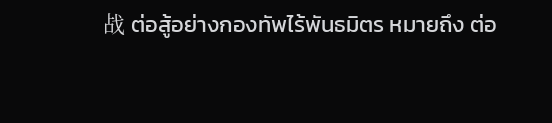战 ต่อสู้อย่างกองทัพไร้พันธมิตร หมายถึง ต่อ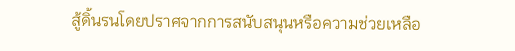สู้ดิ้นรนโดยปราศจากการสนับสนุนหรือความช่วยเหลือ